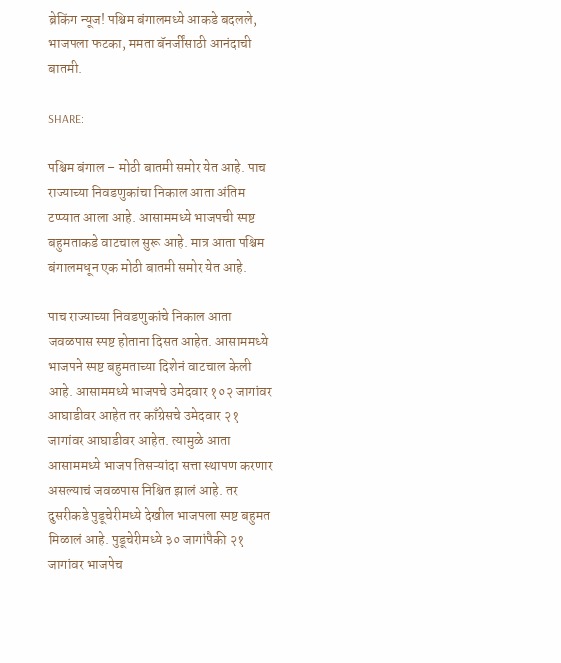ब्रेकिंग न्यूज! पश्चिम बंगालमध्ये आकडे बदलले, भाजपला फटका, ममता बॅनर्जींसाठी आनंदाची बातमी.

SHARE:

पश्चिम बंगाल – मोठी बातमी समोर येत आहे. पाच राज्याच्या निवडणुकांचा निकाल आता अंतिम टप्प्यात आला आहे. आसाममध्ये भाजपची स्पष्ट बहुमताकडे वाटचाल सुरू आहे. मात्र आता पश्चिम बंगालमधून एक मोठी बातमी समोर येत आहे.

पाच राज्याच्या निवडणुकांचे निकाल आता जवळपास स्पष्ट होताना दिसत आहेत. आसाममध्ये भाजपने स्पष्ट बहुमताच्या दिशेनं वाटचाल केली आहे. आसाममध्ये भाजपचे उमेदवार १०२ जागांवर आघाडीवर आहेत तर काँग्रेसचे उमेदवार २१ जागांवर आघाडीवर आहेत. त्यामुळे आता आसाममध्ये भाजप तिसऱ्यांदा सत्ता स्थापण करणार असल्याचं जवळपास निश्चित झालं आहे. तर दुसरीकडे पुडूचेरीमध्ये देखील भाजपला स्पष्ट बहुमत मिळालं आहे. पुडूचेरीमध्ये ३० जागांपैकी २१ जागांवर भाजपेच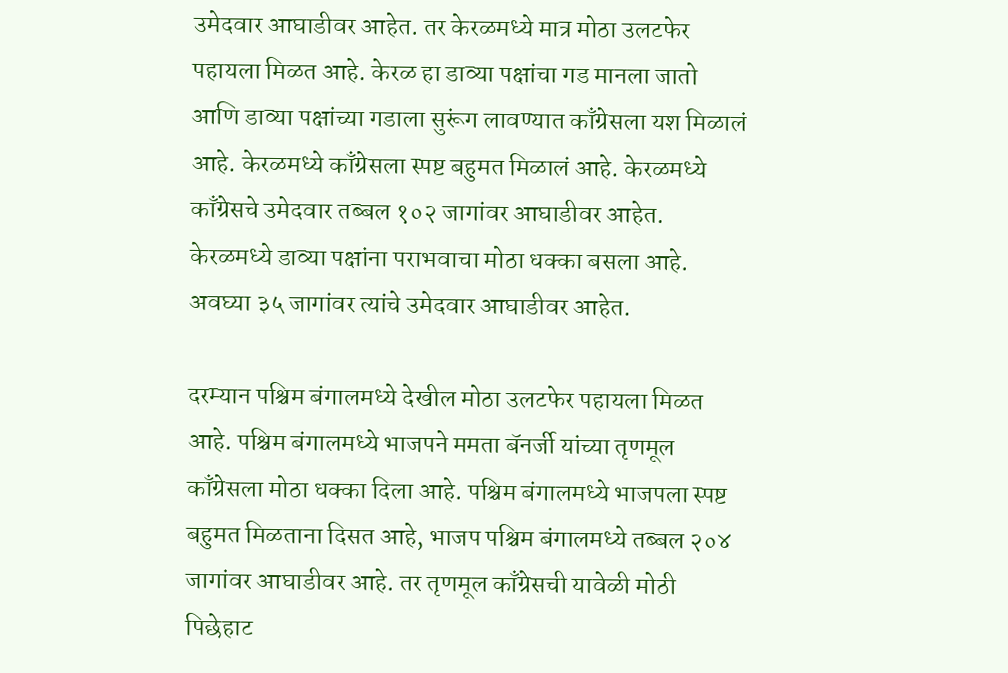उमेदवार आघाडीवर आहेत. तर केरळमध्ये मात्र मोठा उलटफेर पहायला मिळत आहे. केरळ हा डाव्या पक्षांचा गड मानला जातो आणि डाव्या पक्षांच्या गडाला सुरूंग लावण्यात काँग्रेसला यश मिळालं आहे. केरळमध्ये काँग्रेसला स्पष्ट बहुमत मिळालं आहे. केरळमध्ये काँग्रेसचे उमेदवार तब्बल १०२ जागांवर आघाडीवर आहेत. केरळमध्ये डाव्या पक्षांना पराभवाचा मोठा धक्का बसला आहे. अवघ्या ३५ जागांवर त्यांचे उमेदवार आघाडीवर आहेत.

दरम्यान पश्चिम बंगालमध्ये देखील मोठा उलटफेर पहायला मिळत आहे. पश्चिम बंगालमध्ये भाजपने ममता बॅनर्जी यांच्या तृणमूल काँग्रेसला मोठा धक्का दिला आहे. पश्चिम बंगालमध्ये भाजपला स्पष्ट बहुमत मिळताना दिसत आहे, भाजप पश्चिम बंगालमध्ये तब्बल २०४ जागांवर आघाडीवर आहे. तर तृणमूल काँग्रेसची यावेळी मोठी पिछेहाट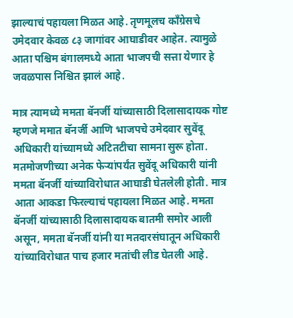झाल्याचं पहायला मिळत आहे. तृणमूलच काँग्रेसचे उमेदवार केवळ ८३ जागांवर आघाडीवर आहेत. त्यामुळे आता पश्चिम बंगालमध्ये आता भाजपची सत्ता येणार हे जवळपास निश्चित झालं आहे.

मात्र त्यामध्ये ममता बॅनर्जी यांच्यासाठी दिलासादायक गोष्ट म्हणजे ममात बॅनर्जी आणि भाजपचे उमेदवार सुवेंदू अधिकारी यांच्यामध्ये अटितटीचा सामना सुरू होता. मतमोजणीच्या अनेक फेऱ्यांपर्यंत सुवेंदू अधिकारी यांनी ममता बॅनर्जी यांच्याविरोधात आघाडी घेतलेली होती. मात्र आता आकडा फिरल्याचं पहायला मिळत आहे. ममता बॅनर्जी यांच्यासाठी दिलासादायक बातमी समोर आली असून, ममता बॅनर्जी यांनी या मतदारसंघातून अधिकारी यांच्याविरोधात पाच हजार मतांची लीड घेतली आहे.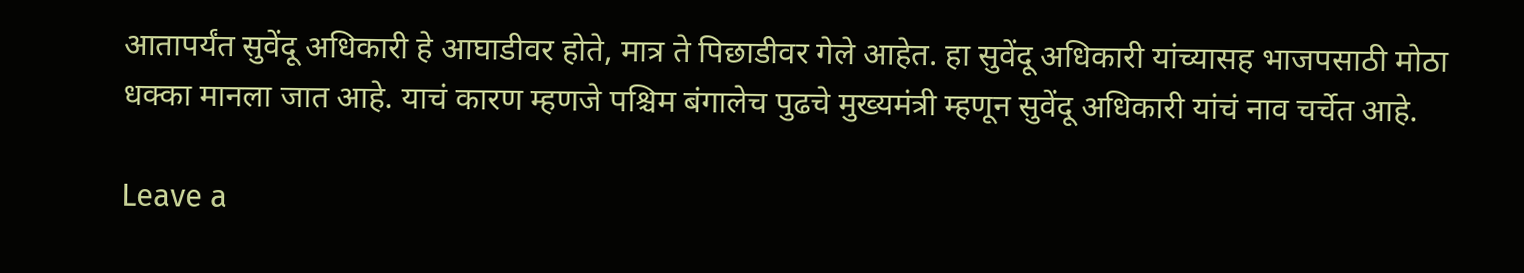आतापर्यंत सुवेंदू अधिकारी हे आघाडीवर होते, मात्र ते पिछाडीवर गेले आहेत. हा सुवेंदू अधिकारी यांच्यासह भाजपसाठी मोठा धक्का मानला जात आहे. याचं कारण म्हणजे पश्चिम बंगालेच पुढचे मुख्यमंत्री म्हणून सुवेंदू अधिकारी यांचं नाव चर्चेत आहे.

Leave a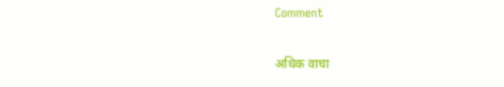Comment

अधिक वाचा